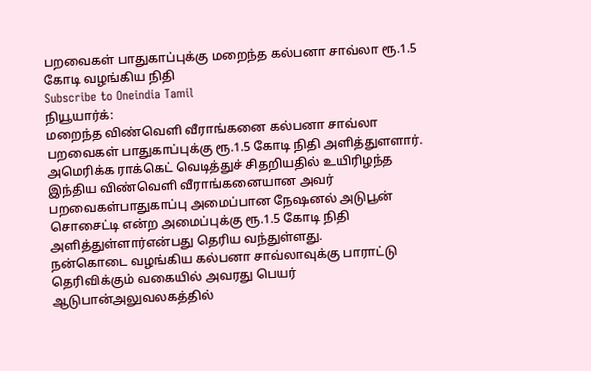பறவைகள் பாதுகாப்புக்கு மறைந்த கல்பனா சாவ்லா ரூ.1.5 கோடி வழங்கிய நிதி
Subscribe to Oneindia Tamil
நியூயார்க்:
மறைந்த விண்வெளி வீராங்கனை கல்பனா சாவ்லா பறவைகள் பாதுகாப்புக்கு ரூ.1.5 கோடி நிதி அளித்துளளார்.
அமெரிக்க ராக்கெட் வெடித்துச் சிதறியதில் உயிரிழந்த இந்திய விண்வெளி வீராங்கனையான அவர் பறவைகள்பாதுகாப்பு அமைப்பான நேஷனல் அடுபூன் சொசைட்டி என்ற அமைப்புக்கு ரூ.1.5 கோடி நிதி அளித்துள்ளார்என்பது தெரிய வந்துள்ளது.
நன்கொடை வழங்கிய கல்பனா சாவ்லாவுக்கு பாராட்டு தெரிவிக்கும் வகையில் அவரது பெயர் ஆடுபான்அலுவலகத்தில்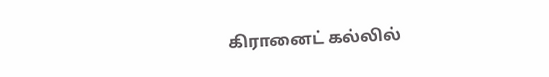கிரானைட் கல்லில்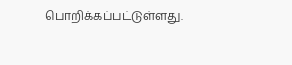பொறிக்கப்பட்டுள்ளது.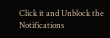Click it and Unblock the Notifications